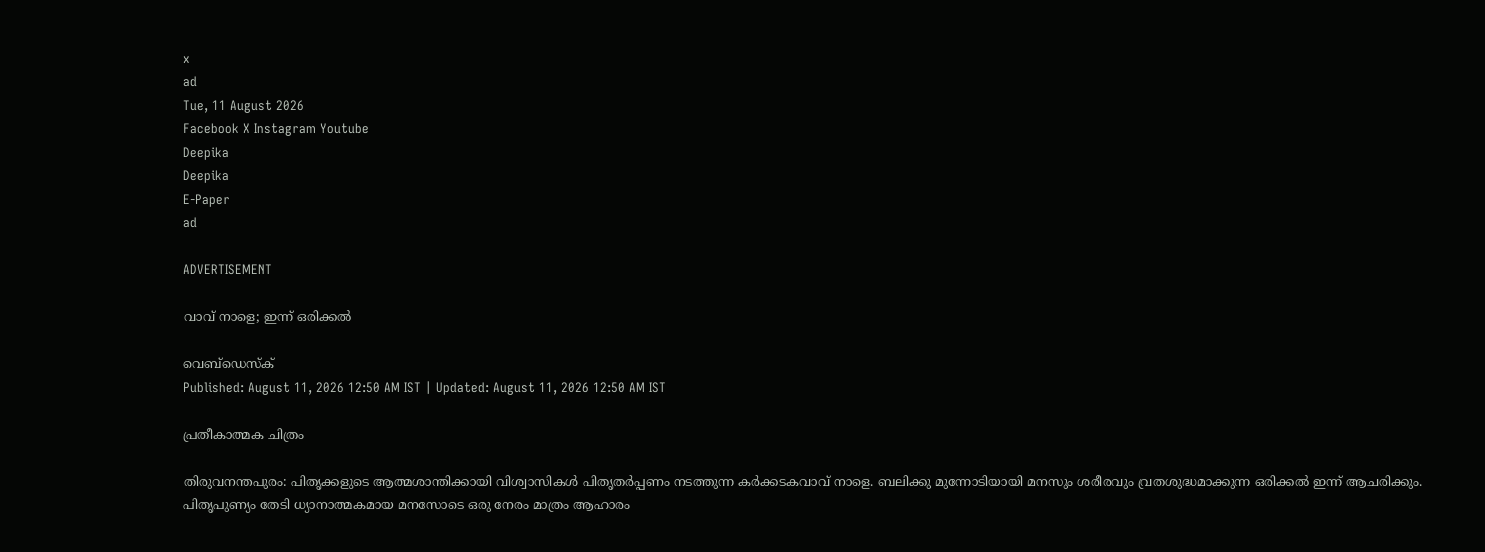x
ad
Tue, 11 August 2026
Facebook X Instagram Youtube
Deepika
Deepika
E-Paper
ad

ADVERTISEMENT

വാവ് നാളെ; ഇന്ന് ഒരിക്കൽ

വെബ്ഡെസ്ക്
Published: August 11, 2026 12:50 AM IST | Updated: August 11, 2026 12:50 AM IST

പ്രതീകാത്മക ചിത്രം

തിരുവനന്തപുരം: പിതൃക്കളുടെ ആത്മശാന്തിക്കായി വിശ്വാസികൾ പിതൃതർപ്പണം നടത്തുന്ന കർക്കടകവാവ് നാളെ. ബലിക്കു മുന്നോടിയായി മനസും ശരീരവും വ്രതശുദ്ധമാക്കുന്ന ഒരിക്കൽ ഇന്ന് ആചരിക്കും. പിതൃപുണ്യം തേടി ധ്യാനാത്മകമായ മനസോടെ ഒരു നേരം മാത്രം ആഹാരം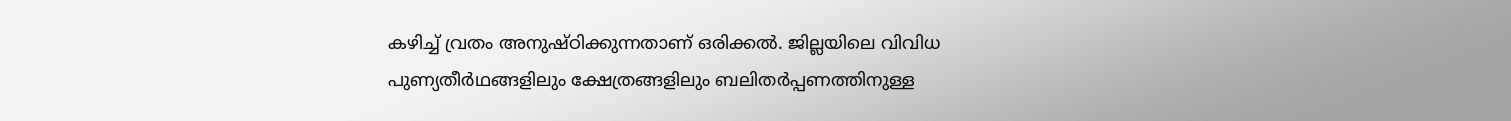കഴിച്ച് വ്രതം അനുഷ്ഠിക്കുന്നതാണ് ഒരിക്കൽ. ജില്ലയിലെ വിവിധ പുണ്യതീർഥങ്ങളിലും ക്ഷേത്രങ്ങളിലും ബലിതർപ്പണത്തിനുള്ള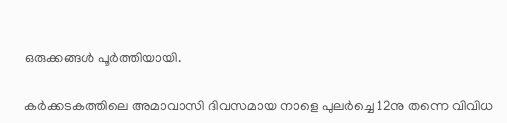ഒരുക്കങ്ങൾ പൂർത്തിയായി.

കർക്കടകത്തിലെ അമാവാസി ദിവസമായ നാളെ പുലർച്ചെ 12നു തന്നെ വിവിധ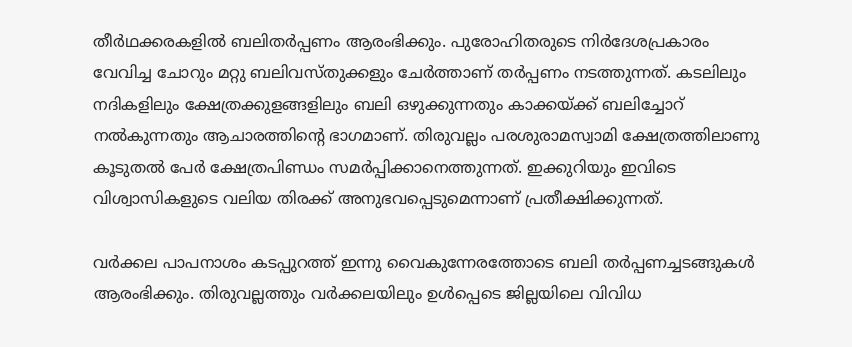തീർഥക്കരകളിൽ ബലിതർപ്പണം ആരംഭിക്കും. പുരോഹിതരുടെ നിർദേശപ്രകാരം വേവിച്ച ചോറും മറ്റു ബലിവസ്തുക്കളും ചേർത്താണ് തർപ്പണം നടത്തുന്നത്. കടലിലും നദികളിലും ക്ഷേത്രക്കുളങ്ങളിലും ബലി ഒഴുക്കുന്നതും കാക്കയ്ക്ക് ബലിച്ചോറ് നൽകുന്നതും ആചാരത്തിന്‍റെ ഭാഗമാണ്. തിരുവല്ലം പരശുരാമസ്വാമി ക്ഷേത്രത്തിലാണു കൂടുതൽ പേർ ക്ഷേത്രപിണ്ഡം സമർപ്പിക്കാനെത്തുന്നത്. ഇക്കുറിയും ഇവിടെ വിശ്വാസികളുടെ വലിയ തിരക്ക് അനുഭവപ്പെടുമെന്നാണ് പ്രതീക്ഷിക്കുന്നത്.

വർക്കല പാപനാശം കടപ്പുറത്ത് ഇന്നു വൈകുന്നേരത്തോടെ ബലി തർപ്പണച്ചടങ്ങുകൾ ആരംഭിക്കും. തിരുവല്ലത്തും വർക്കലയിലും ഉൾപ്പെടെ ജില്ലയിലെ വിവിധ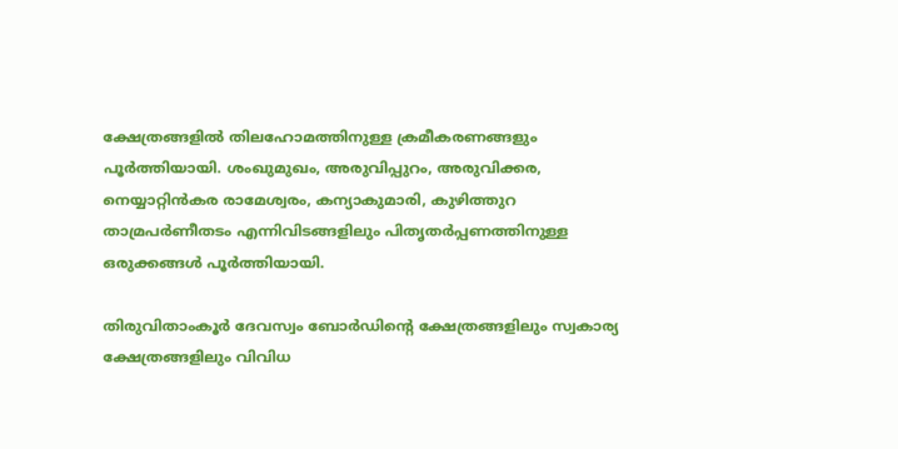ക്ഷേത്രങ്ങളിൽ തിലഹോമത്തിനുള്ള ക്രമീകരണങ്ങളും പൂർത്തിയായി. ശംഖുമുഖം, അരുവിപ്പുറം, അരുവിക്കര, നെയ്യാറ്റിൻകര രാമേശ്വരം, കന്യാകുമാരി, കുഴിത്തുറ താമ്രപർണീതടം എന്നിവിടങ്ങളിലും പിതൃതർപ്പണത്തിനുള്ള ഒരുക്കങ്ങൾ പൂർത്തിയായി.

തിരുവിതാംകൂർ ദേവസ്വം ബോർഡിന്‍റെ ക്ഷേത്രങ്ങളിലും സ്വകാര്യ ക്ഷേത്രങ്ങളിലും വിവിധ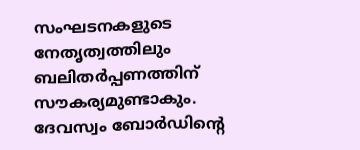സംഘടനകളുടെ നേതൃത്വത്തിലും ബലിതർപ്പണത്തിന് സൗകര്യമുണ്ടാകും. ദേവസ്വം ബോർഡിന്‍റെ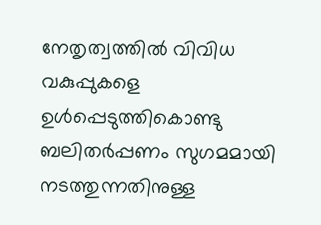നേതൃത്വത്തിൽ വിവിധ വകുപ്പുകളെ ഉൾപ്പെടുത്തികൊണ്ടു ബലിതർപ്പണം സുഗമമായി നടത്തുന്നതിനുള്ള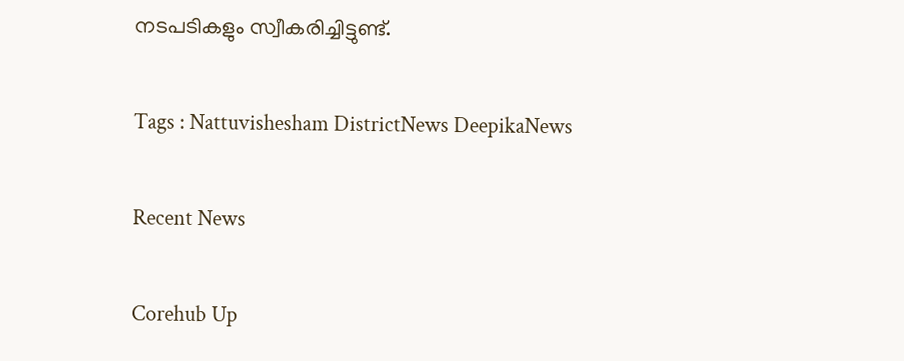നടപടികളും സ്വീകരിച്ചിട്ടുണ്ട്.

Tags : Nattuvishesham DistrictNews DeepikaNews

Recent News

Corehub Up